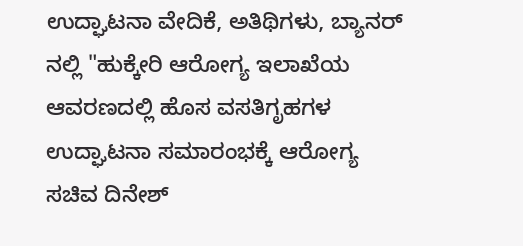ಉದ್ಘಾಟನಾ ವೇದಿಕೆ, ಅತಿಥಿಗಳು, ಬ್ಯಾನರ್ ನಲ್ಲಿ "ಹುಕ್ಕೇರಿ ಆರೋಗ್ಯ ಇಲಾಖೆಯ ಆವರಣದಲ್ಲಿ ಹೊಸ ವಸತಿಗೃಹಗಳ ಉದ್ಘಾಟನಾ ಸಮಾರಂಭಕ್ಕೆ ಆರೋಗ್ಯ ಸಚಿವ ದಿನೇಶ್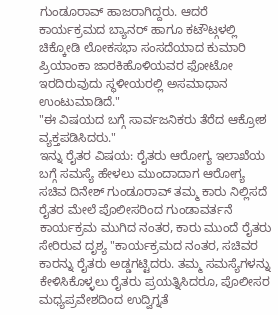ಗುಂಡೂರಾವ್ ಹಾಜರಾಗಿದ್ದರು. ಆದರೆ ಕಾರ್ಯಕ್ರಮದ ಬ್ಯಾನರ್ ಹಾಗೂ ಕಟೌಟ್ಗಳಲ್ಲಿ ಚಿಕ್ಕೋಡಿ ಲೋಕಸಭಾ ಸಂಸದೆಯಾದ ಕುಮಾರಿ ಪ್ರಿಯಾಂಕಾ ಜಾರಕಿಹೊಳಿಯವರ ಫೋಟೋ ಇರದಿರುವುದು ಸ್ಥಳೀಯರಲ್ಲಿ ಅಸಮಾಧಾನ ಉಂಟುಮಾಡಿದೆ."
"ಈ ವಿಷಯದ ಬಗ್ಗೆ ಸಾರ್ವಜನಿಕರು ತೆರೆದ ಆಕ್ರೋಶ ವ್ಯಕ್ತಪಡಿಸಿದರು."
ಇನ್ನು ರೈತರ ವಿಷಯ: ರೈತರು ಆರೋಗ್ಯ ಇಲಾಖೆಯ ಬಗ್ಗೆ ಸಮಸ್ಯೆ ಹೇಳಲು ಮುಂದಾದಾಗ ಆರೋಗ್ಯ ಸಚಿವ ದಿನೇಶ್ ಗುಂಡೂರಾವ್ ತಮ್ಮ ಕಾರು ನಿಲ್ಲಿಸದೆ ರೈತರ ಮೇಲೆ ಪೊಲೀಸರಿಂದ ಗುಂಡಾವರ್ತನೆ
ಕಾರ್ಯಕ್ರಮ ಮುಗಿದ ನಂತರ, ಕಾರು ಮುಂದೆ ರೈತರು ಸೇರಿರುವ ದೃಶ್ಯ "ಕಾರ್ಯಕ್ರಮದ ನಂತರ, ಸಚಿವರ ಕಾರನ್ನು ರೈತರು ಅಡ್ಡಗಟ್ಟಿದರು. ತಮ್ಮ ಸಮಸ್ಯೆಗಳನ್ನು ಕೇಳಿಸಿಕೊಳ್ಳಲು ರೈತರು ಪ್ರಯತ್ನಿಸಿದರೂ, ಪೊಲೀಸರ ಮಧ್ಯಪ್ರವೇಶದಿಂದ ಉದ್ವಿಗ್ನತೆ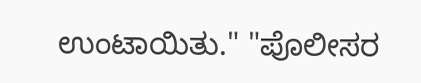ಉಂಟಾಯಿತು." "ಪೊಲೀಸರ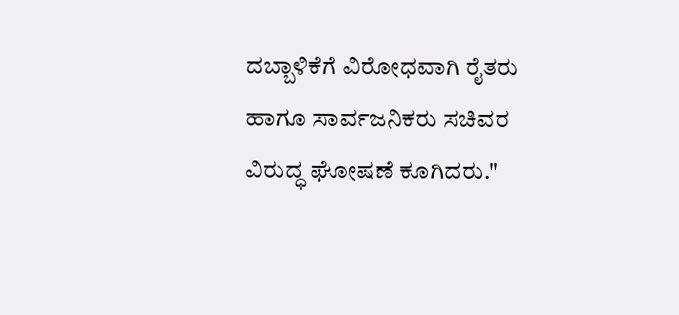ದಬ್ಬಾಳಿಕೆಗೆ ವಿರೋಧವಾಗಿ ರೈತರು ಹಾಗೂ ಸಾರ್ವಜನಿಕರು ಸಚಿವರ ವಿರುದ್ಧ ಘೋಷಣೆ ಕೂಗಿದರು."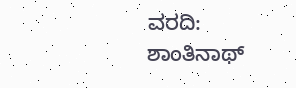ವರದಿ: ಶಾಂತಿನಾಥ್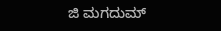ಜಿ ಮಗದುಮ್